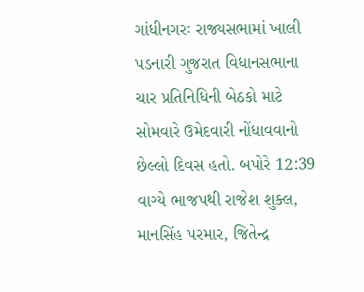ગાંધીનગરઃ રાજ્યસભામાં ખાલી પડનારી ગુજરાત વિધાનસભાના ચાર પ્રતિનિધિની બેઠકો માટે સોમવારે ઉમેદવારી નોંધાવવાનો છેલ્લો દિવસ હતો. બપોરે 12:39 વાગ્યે ભાજપથી રાજેશ શુક્લ, માનસિંહ પરમાર, જિતેન્દ્ર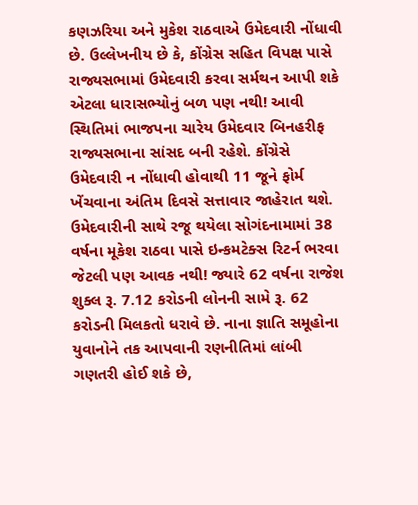કણઝરિયા અને મુકેશ રાઠવાએ ઉમેદવારી નોંધાવી છે. ઉલ્લેખનીય છે કે, કોંગ્રેસ સહિત વિપક્ષ પાસે રાજ્યસભામાં ઉમેદવારી કરવા સર્મથન આપી શકે એટલા ધારાસભ્યોનું બળ પણ નથી! આવી સ્થિતિમાં ભાજપના ચારેય ઉમેદવાર બિનહરીફ રાજ્યસભાના સાંસદ બની રહેશે. કોંગ્રેસે ઉમેદવારી ન નોંધાવી હોવાથી 11 જૂને ફોર્મ ખેંચવાના અંતિમ દિવસે સત્તાવાર જાહેરાત થશે.
ઉમેદવારીની સાથે રજૂ થયેલા સોગંદનામામાં 38 વર્ષના મૂકેશ રાઠવા પાસે ઇન્કમટેક્સ રિટર્ન ભરવા જેટલી પણ આવક નથી! જ્યારે 62 વર્ષના રાજેશ શુક્લ રૂ. 7.12 કરોડની લોનની સામે રૂ. 62 કરોડની મિલકતો ધરાવે છે. નાના જ્ઞાતિ સમૂહોના યુવાનોને તક આપવાની રણનીતિમાં લાંબી ગણતરી હોઈ શકે છે,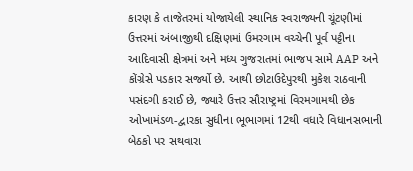કારણ કે તાજેતરમાં યોજાયેલી સ્થાનિક સ્વરાજ્યની ચૂંટણીમાં ઉત્તરમાં અંબાજીથી દક્ષિણમાં ઉમરગામ વચ્ચેની પૂર્વ પટ્ટીના આદિવાસી ક્ષેત્રમાં અને મધ્ય ગુજરાતમાં ભાજપ સામે AAP અને કોંગ્રેસે પડકાર સર્જ્યો છે. આથી છોટાઉદેપુરથી મુકેશ રાઠવાની પસંદગી કરાઈ છે, જ્યારે ઉત્તર સૌરાષ્ટ્રમાં વિરમગામથી છેક ઓખામંડળ-દ્વારકા સુધીના ભૂભાગમાં 12થી વધારે વિધાનસભાની બેઠકો પર સથવારા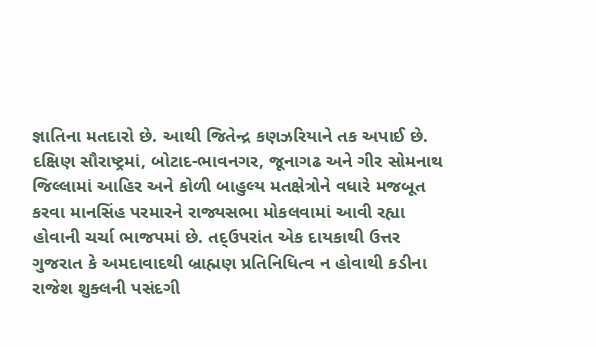જ્ઞાતિના મતદારો છે. આથી જિતેન્દ્ર કણઝરિયાને તક અપાઈ છે. દક્ષિણ સૌરાષ્ટ્રમાં, બોટાદ-ભાવનગર, જૂનાગઢ અને ગીર સોમનાથ જિલ્લામાં આહિર અને કોળી બાહુલ્ય મતક્ષેત્રોને વધારે મજબૂત કરવા માનસિંહ પરમારને રાજ્યસભા મોકલવામાં આવી રહ્યા હોવાની ચર્ચા ભાજપમાં છે. તદ્ઉપરાંત એક દાયકાથી ઉત્તર ગુજરાત કે અમદાવાદથી બ્રાહ્મણ પ્રતિનિધિત્વ ન હોવાથી કડીના રાજેશ શુક્લની પસંદગી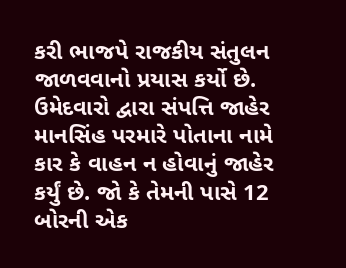કરી ભાજપે રાજકીય સંતુલન જાળવવાનો પ્રયાસ કર્યો છે.
ઉમેદવારો દ્વારા સંપત્તિ જાહેર
માનસિંહ પરમારે પોતાના નામે કાર કે વાહન ન હોવાનું જાહેર કર્યું છે. જો કે તેમની પાસે 12 બોરની એક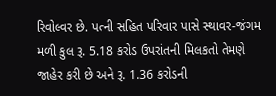રિવોલ્વર છે. પત્ની સહિત પરિવાર પાસે સ્થાવર-જંગમ મળી કુલ રૂ. 5.18 કરોડ ઉપરાંતની મિલકતો તેમણે જાહેર કરી છે અને રૂ. 1.36 કરોડની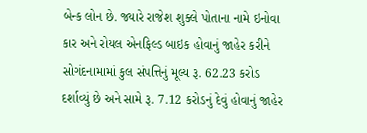બેન્ક લોન છે. જ્યારે રાજેશ શુક્લે પોતાના નામે ઇનોવા કાર અને રોયલ એનફિલ્ડ બાઇક હોવાનું જાહેર કરીને સોગંદનામામાં કુલ સંપત્તિનું મૂલ્ય રૂ. 62.23 કરોડ દર્શાવ્યું છે અને સામે રૂ. 7.12 કરોડનું દેવું હોવાનું જાહેર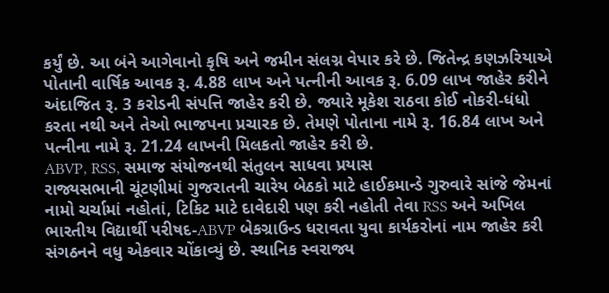કર્યું છે. આ બંને આગેવાનો કૃષિ અને જમીન સંલગ્ન વેપાર કરે છે. જિતેન્દ્ર કણઝરિયાએ પોતાની વાર્ષિક આવક રૂ. 4.88 લાખ અને પત્નીની આવક રૂ. 6.09 લાખ જાહેર કરીને અંદાજિત રૂ. 3 કરોડની સંપત્તિ જાહેર કરી છે. જ્યારે મૂકેશ રાઠવા કોઈ નોકરી-ધંધો કરતા નથી અને તેઓ ભાજપના પ્રચારક છે. તેમણે પોતાના નામે રૂ. 16.84 લાખ અને પત્નીના નામે રૂ. 21.24 લાખની મિલકતો જાહેર કરી છે.
ABVP, RSS, સમાજ સંયોજનથી સંતુલન સાધવા પ્રયાસ
રાજ્યસભાની ચૂંટણીમાં ગુજરાતની ચારેય બેઠકો માટે હાઈકમાન્ડે ગુરુવારે સાંજે જેમનાં નામો ચર્ચામાં નહોતાં, ટિકિટ માટે દાવેદારી પણ કરી નહોતી તેવા RSS અને અખિલ ભારતીય વિદ્યાર્થી પરીષદ-ABVP બેકગ્રાઉન્ડ ધરાવતા યુવા કાર્યકરોનાં નામ જાહેર કરી સંગઠનને વધુ એકવાર ચોંકાવ્યું છે. સ્થાનિક સ્વરાજ્ય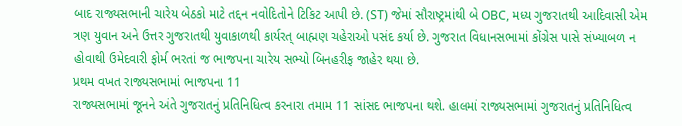બાદ રાજ્યસભાની ચારેય બેઠકો માટે તદ્દન નવોદિતોને ટિકિટ આપી છે. (ST) જેમાં સૌરાષ્ટ્રમાંથી બે OBC, મધ્ય ગુજરાતથી આદિવાસી એમ ત્રણ યુવાન અને ઉત્તર ગુજરાતથી યુવાકાળથી કાર્યરત્ બાહ્મણ ચહેરાઓ પસંદ કર્યા છે. ગુજરાત વિધાનસભામાં કોંગ્રેસ પાસે સંખ્યાબળ ન હોવાથી ઉમેદવારી ફોર્મ ભરતાં જ ભાજપના ચારેય સભ્યો બિનહરીફ જાહેર થયા છે.
પ્રથમ વખત રાજ્યસભામાં ભાજપના 11
રાજ્યસભામાં જૂનને અંતે ગુજરાતનું પ્રતિનિધિત્વ કરનારા તમામ 11 સાંસદ ભાજપના થશે. હાલમાં રાજ્યસભામાં ગુજરાતનું પ્રતિનિધિત્વ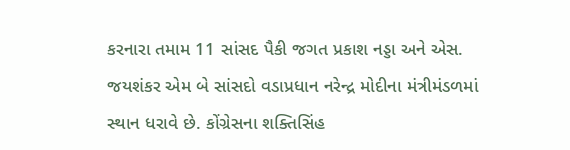કરનારા તમામ 11 સાંસદ પૈકી જગત પ્રકાશ નડ્ડા અને એસ. જયશંકર એમ બે સાંસદો વડાપ્રધાન નરેન્દ્ર મોદીના મંત્રીમંડળમાં સ્થાન ધરાવે છે. કોંગ્રેસના શક્તિસિંહ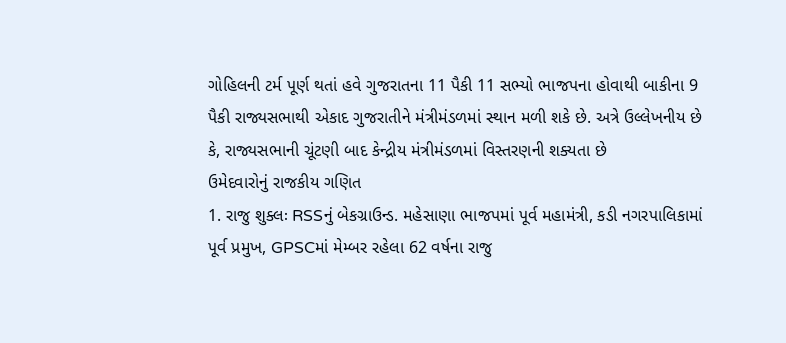ગોહિલની ટર્મ પૂર્ણ થતાં હવે ગુજરાતના 11 પૈકી 11 સભ્યો ભાજપના હોવાથી બાકીના 9 પૈકી રાજ્યસભાથી એકાદ ગુજરાતીને મંત્રીમંડળમાં સ્થાન મળી શકે છે. અત્રે ઉલ્લેખનીય છે કે, રાજ્યસભાની ચૂંટણી બાદ કેન્દ્રીય મંત્રીમંડળમાં વિસ્તરણની શક્યતા છે
ઉમેદવારોનું રાજકીય ગણિત
1. રાજુ શુક્લઃ RSSનું બેકગ્રાઉન્ડ. મહેસાણા ભાજપમાં પૂર્વ મહામંત્રી, કડી નગરપાલિકામાં પૂર્વ પ્રમુખ, GPSCમાં મેમ્બર રહેલા 62 વર્ષના રાજુ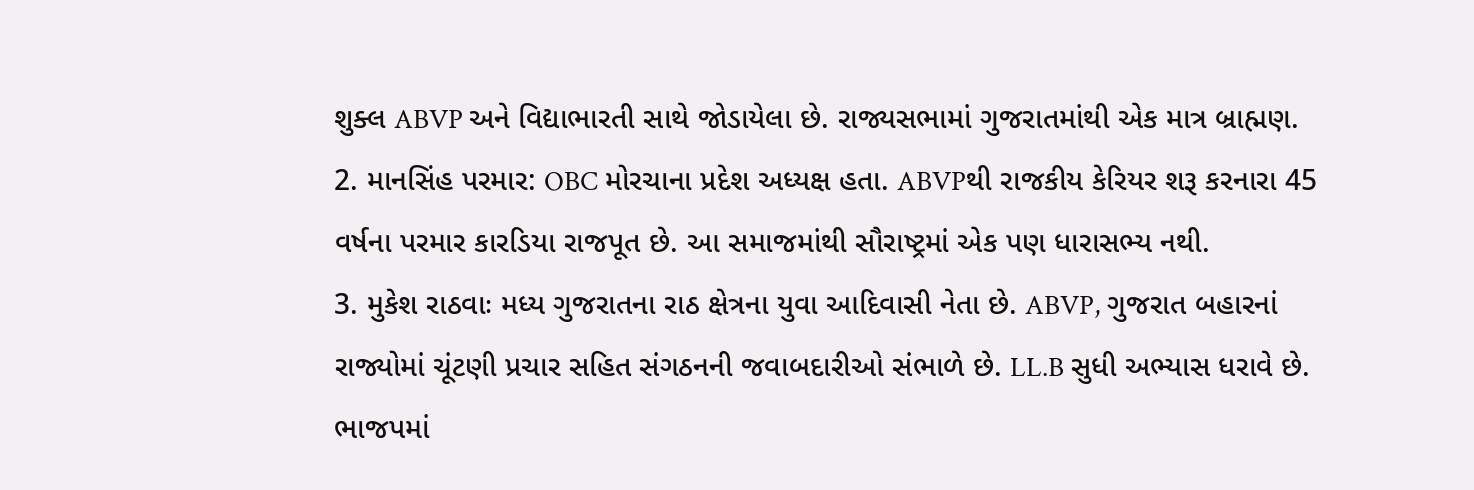શુક્લ ABVP અને વિદ્યાભારતી સાથે જોડાયેલા છે. રાજ્યસભામાં ગુજરાતમાંથી એક માત્ર બ્રાહ્મણ.
2. માનસિંહ પરમાર: OBC મોરચાના પ્રદેશ અધ્યક્ષ હતા. ABVPથી રાજકીય કેરિયર શરૂ કરનારા 45 વર્ષના પરમાર કારડિયા રાજપૂત છે. આ સમાજમાંથી સૌરાષ્ટ્રમાં એક પણ ધારાસભ્ય નથી.
3. મુકેશ રાઠવાઃ મધ્ય ગુજરાતના રાઠ ક્ષેત્રના યુવા આદિવાસી નેતા છે. ABVP, ગુજરાત બહારનાં રાજ્યોમાં ચૂંટણી પ્રચાર સહિત સંગઠનની જવાબદારીઓ સંભાળે છે. LL.B સુધી અભ્યાસ ધરાવે છે. ભાજપમાં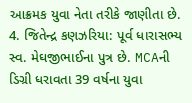આક્રમક યુવા નેતા તરીકે જાણીતા છે.
4. જિતેન્દ્ર કણઝરિયા: પૂર્વ ધારાસભ્ય સ્વ. મેઘજીભાઈના પુત્ર છે. MCAની ડિગ્રી ધરાવતા 39 વર્ષના યુવા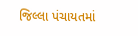જિલ્લા પંચાયતમાં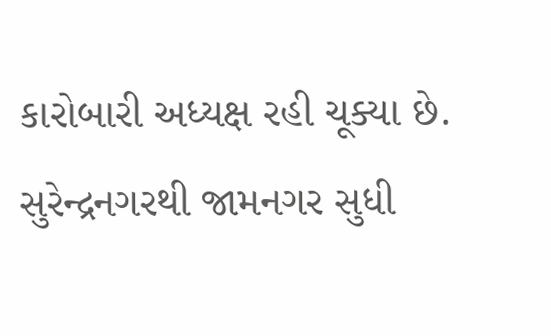કારોબારી અધ્યક્ષ રહી ચૂક્યા છે. સુરેન્દ્રનગરથી જામનગર સુધી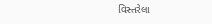વિસ્તરેલા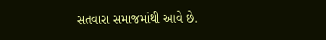સતવારા સમાજમાંથી આવે છે.